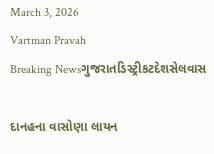March 3, 2026
Vartman Pravah
Breaking Newsગુજરાતડિસ્ટ્રીકટદેશસેલવાસ

દાનહના વાસોણા લાયન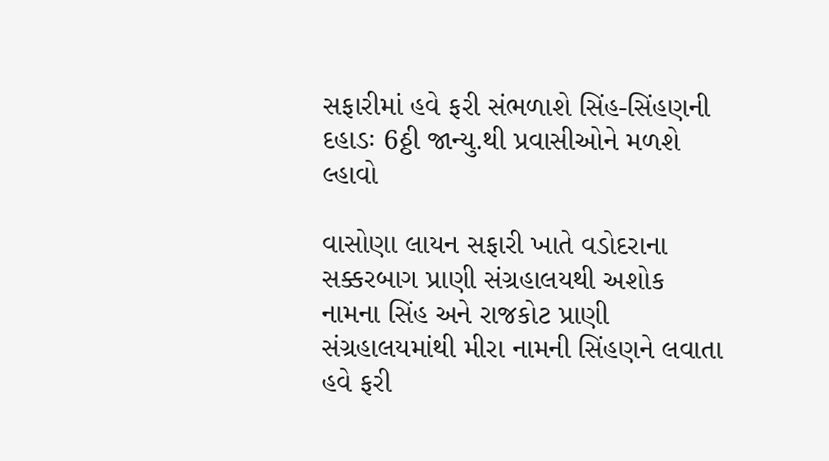સફારીમાં હવે ફરી સંભળાશે સિંહ-સિંહણની દહાડઃ 6ઠ્ઠી જાન્‍યુ.થી પ્રવાસીઓને મળશે લ્‍હાવો

વાસોણા લાયન સફારી ખાતે વડોદરાના સક્કરબાગ પ્રાણી સંગ્રહાલયથી અશોક નામના સિંહ અને રાજકોટ પ્રાણી સંગ્રહાલયમાંથી મીરા નામની સિંહણને લવાતા હવે ફરી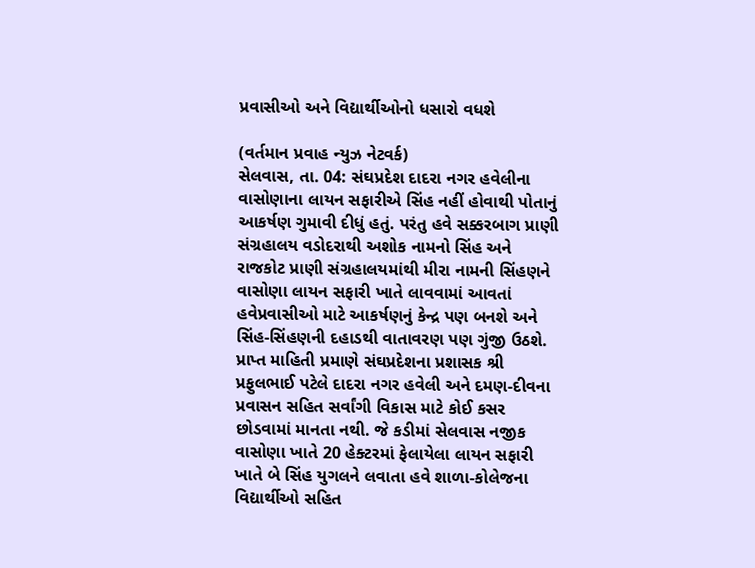પ્રવાસીઓ અને વિદ્યાર્થીઓનો ધસારો વધશે

(વર્તમાન પ્રવાહ ન્‍યુઝ નેટવર્ક)
સેલવાસ, તા. 04: સંઘપ્રદેશ દાદરા નગર હવેલીના વાસોણાના લાયન સફારીએ સિંહ નહીં હોવાથી પોતાનું આકર્ષણ ગુમાવી દીધું હતું. પરંતુ હવે સક્કરબાગ પ્રાણી સંગ્રહાલય વડોદરાથી અશોક નામનો સિંહ અને રાજકોટ પ્રાણી સંગ્રહાલયમાંથી મીરા નામની સિંહણને વાસોણા લાયન સફારી ખાતે લાવવામાં આવતાં હવેપ્રવાસીઓ માટે આકર્ષણનું કેન્‍દ્ર પણ બનશે અને સિંહ-સિંહણની દહાડથી વાતાવરણ પણ ગુંજી ઉઠશે.
પ્રાપ્ત માહિતી પ્રમાણે સંઘપ્રદેશના પ્રશાસક શ્રી પ્રફુલભાઈ પટેલે દાદરા નગર હવેલી અને દમણ-દીવના પ્રવાસન સહિત સર્વાંગી વિકાસ માટે કોઈ કસર છોડવામાં માનતા નથી. જે કડીમાં સેલવાસ નજીક વાસોણા ખાતે 20 હેક્‍ટરમાં ફેલાયેલા લાયન સફારી ખાતે બે સિંહ યુગલને લવાતા હવે શાળા-કોલેજના વિદ્યાર્થીઓ સહિત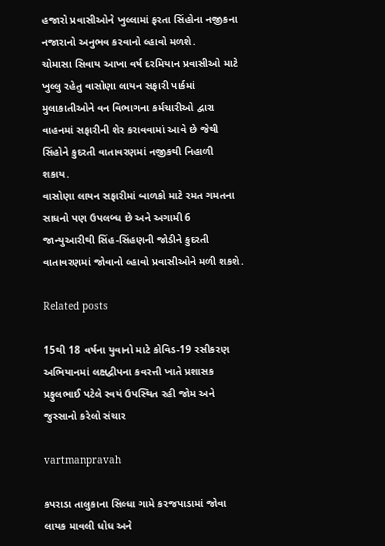હજારો પ્રવાસીઓને ખુલ્લામાં ફરતા સિંહોના નજીકના નજારાનો અનુભવ કરવાનો લ્‍હાવો મળશે.
ચોમાસા સિવાય આખા વર્ષ દરમિયાન પ્રવાસીઓ માટે ખુલ્લુ રહેતુ વાસોણા લાયન સફારી પાર્કમાં મુલાકાતીઓને વન વિભાગના કર્મચારીઓ દ્વારા વાહનમાં સફારીની શેર કરાવવામાં આવે છે જેથી સિંહોને કુદરતી વાતાવરણમાં નજીકથી નિહાળી શકાય.
વાસોણા લાયન સફારીમાં બાળકો માટે રમત ગમતના સાધનો પણ ઉપલબ્‍ધ છે અને અગામી 6 જાન્‍યુઆરીથી સિંહ-સિંહણની જોડીને કુદરતી વાતાવરણમાં જોવાનો લ્‍હાવો પ્રવાસીઓને મળી શકશે.

Related posts

15થી 18 વર્ષના યુવાનો માટે કોવિડ-19 રસીકરણ અભિયાનમાં લક્ષદ્વીપના કવરત્તી ખાતે પ્રશાસક પ્રફુલભાઈ પટેલે સ્‍વયં ઉપસ્‍થિત રહી જોમ અને જુસ્‍સાનો કરેલો સંચાર

vartmanpravah

કપરાડા તાલુકાના સિલ્‍ધા ગામે કરજપાડામાં જોવા લાયક માવલી ધોધ અને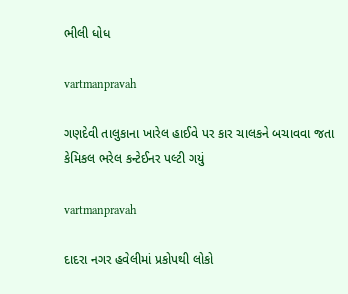ભીલી ધોધ

vartmanpravah

ગણદેવી તાલુકાના ખારેલ હાઈવે પર કાર ચાલકને બચાવવા જતા કેમિકલ ભરેલ કન્‍ટેઈનર પલ્‍ટી ગયું

vartmanpravah

દાદરા નગર હવેલીમાં પ્રકોપથી લોકો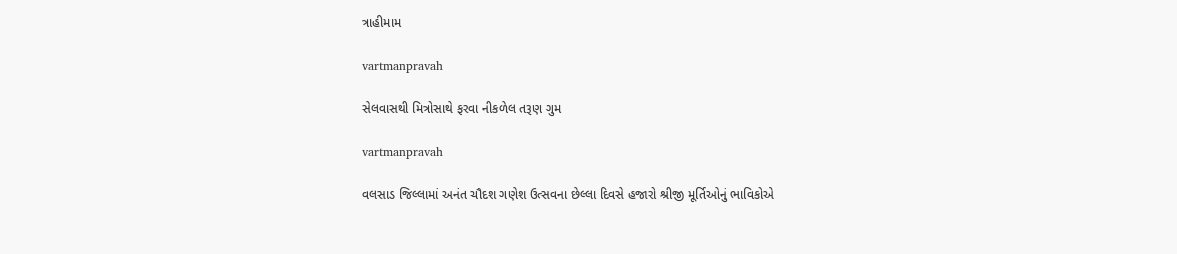ત્રાહીમામ

vartmanpravah

સેલવાસથી મિત્રોસાથે ફરવા નીકળેલ તરૂણ ગુમ

vartmanpravah

વલસાડ જિલ્લામાં અનંત ચૌદશ ગણેશ ઉત્‍સવના છેલ્લા દિવસે હજારો શ્રીજી મૂર્તિઓનું ભાવિકોએ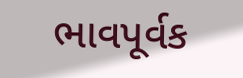ભાવપૂર્વક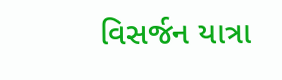વિસર્જન યાત્રા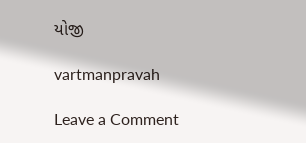યોજી

vartmanpravah

Leave a Comment